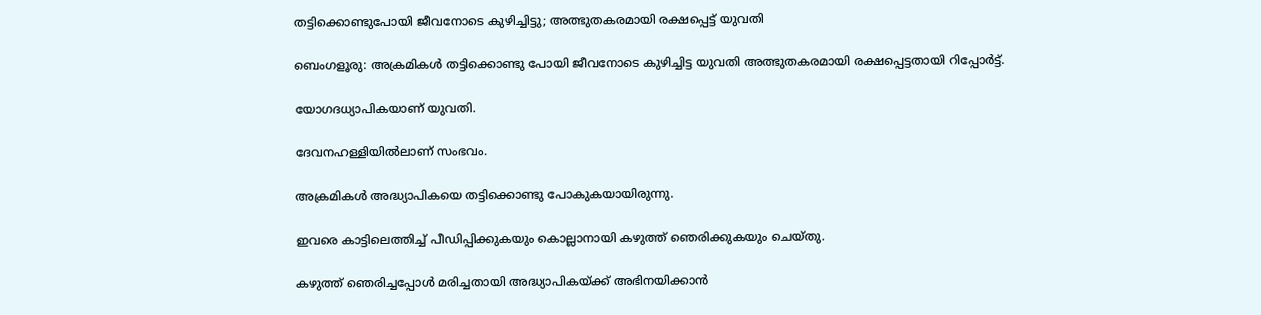തട്ടിക്കൊണ്ടുപോയി ജീവനോടെ കുഴിച്ചിട്ടു; അത്ഭുതകരമായി രക്ഷപ്പെട്ട് യുവതി

ബെംഗളൂരു: അക്രമികള്‍ തട്ടിക്കൊണ്ടു പോയി ജീവനോടെ കുഴിച്ചിട്ട യുവതി അത്ഭുതകരമായി രക്ഷപ്പെട്ടതായി റിപ്പോർട്ട്‌.

യോഗദധ്യാപികയാണ് യുവതി.

ദേവനഹള്ളിയില്‍ലാണ് സംഭവം.

അക്രമികള്‍ അദ്ധ്യാപികയെ തട്ടിക്കൊണ്ടു പോകുകയായിരുന്നു.

ഇവരെ കാട്ടിലെത്തിച്ച്‌ പീഡിപ്പിക്കുകയും കൊല്ലാനായി കഴുത്ത് ഞെരിക്കുകയും ചെയ്തു.

കഴുത്ത് ഞെരിച്ചപ്പോള്‍ മരിച്ചതായി അദ്ധ്യാപികയ്ക്ക് അഭിനയിക്കാൻ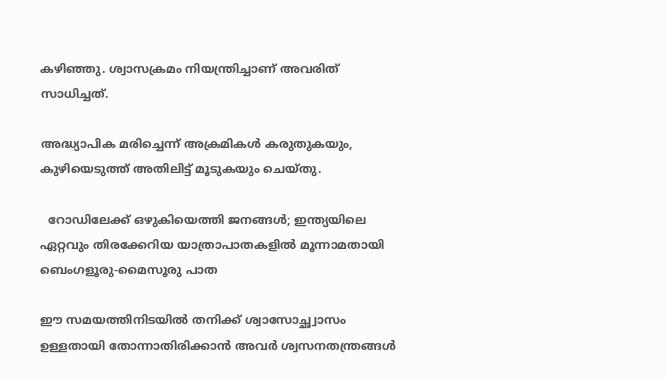കഴിഞ്ഞു. ശ്വാസക്രമം നിയന്ത്രിച്ചാണ് അവരിത് സാധിച്ചത്.

അദ്ധ്യാപിക മരിച്ചെന്ന് അക്രമികള്‍ കരുതുകയും, കുഴിയെടുത്ത് അതിലിട്ട് മൂടുകയും ചെയ്തു.

  റോഡിലേക്ക് ഒഴുകിയെത്തി ജനങ്ങൾ; ഇന്ത്യയിലെ ഏറ്റവും തിരക്കേറിയ യാത്രാപാതകളിൽ മൂന്നാമതായി ബെംഗളൂരു-മൈസൂരു പാത

ഈ സമയത്തിനിടയില്‍ തനിക്ക് ശ്വാസോച്ഛ്വാസം ഉള്ളതായി തോന്നാതിരിക്കാൻ അവർ ശ്വസനതന്ത്രങ്ങള്‍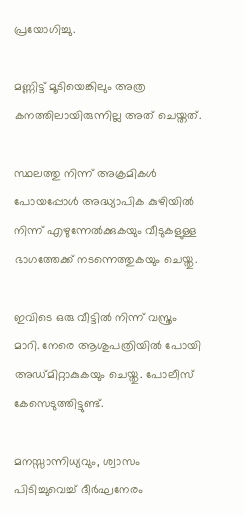പ്രയോഗിച്ചു.

മണ്ണിട്ട് മൂടിയെങ്കിലും അത്ര കനത്തിലായിരുന്നില്ല അത് ചെയ്തത്.

സ്ഥലത്തു നിന്ന് അക്രമികള്‍ പോയപ്പോള്‍ അദ്ധ്യാപിക കുഴിയില്‍ നിന്ന് എഴുന്നേല്‍ക്കുകയും വീടുകളുള്ള ഭാഗത്തേക്ക് നടന്നെത്തുകയും ചെയ്തു.

ഇവിടെ ഒരു വീട്ടില്‍ നിന്ന് വസ്ത്രം മാറി. നേരെ ആശുപത്രിയില്‍ പോയി അഡ്മിറ്റാകുകയും ചെയ്തു. പോലീസ് കേസെടുത്തിട്ടുണ്ട്.

മനസ്സാന്നിധ്യവും, ശ്വാസം പിടിച്ചുവെച്ച്‌ ദീർഘനേരം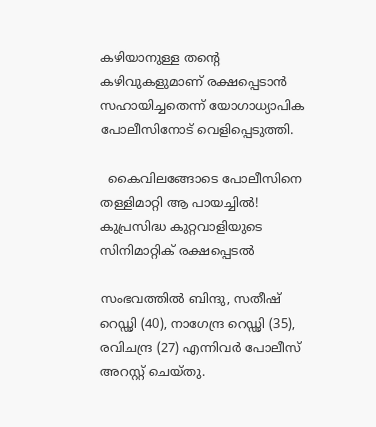കഴിയാനുള്ള തന്റെ കഴിവുകളുമാണ് രക്ഷപ്പെടാൻ സഹായിച്ചതെന്ന് യോഗാധ്യാപിക പോലീസിനോട് വെളിപ്പെടുത്തി.

  കൈവിലങ്ങോടെ പോലീസിനെ തള്ളിമാറ്റി ആ പായച്ചിൽ! കുപ്രസിദ്ധ കുറ്റവാളിയുടെ സിനിമാറ്റിക് രക്ഷപ്പെടൽ

സംഭവത്തില്‍ ബിന്ദു, സതീഷ് റെഡ്ഢി (40), നാഗേന്ദ്ര റെഡ്ഢി (35), രവിചന്ദ്ര (27) എന്നിവർ പോലീസ് അറസ്റ്റ് ചെയ്തു.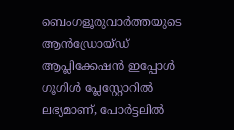ബെംഗളൂരുവാർത്തയുടെ ആൻഡ്രോയ്ഡ് ആപ്ലിക്കേഷൻ ഇപ്പോൾ ഗൂഗിൾ പ്ലേസ്റ്റോറിൽ ലഭ്യമാണ്, പോർട്ടലിൽ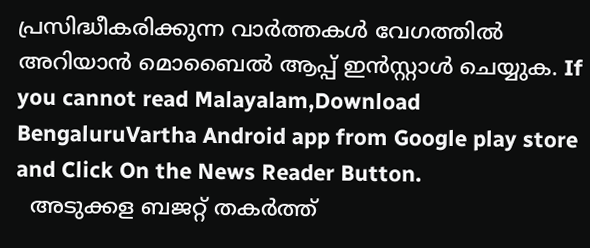പ്രസിദ്ധീകരിക്കുന്ന വാർത്തകൾ വേഗത്തിൽ അറിയാൻ മൊബൈൽ ആപ്പ് ഇൻസ്റ്റാൾ ചെയ്യുക. If you cannot read Malayalam,Download BengaluruVartha Android app from Google play store and Click On the News Reader Button.
  അടുക്കള ബജറ്റ് തകർത്ത്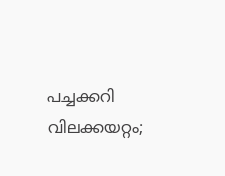പച്ചക്കറി വിലക്കയറ്റം;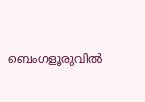ബെംഗളൂരുവിൽ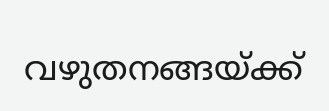വഴുതനങ്ങയ്ക്ക്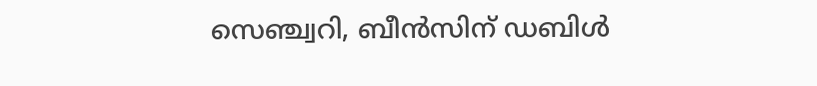സെഞ്ച്വറി, ബീൻസിന് ഡബിൾ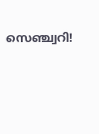സെഞ്ച്വറി!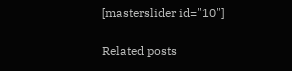[masterslider id="10"]

Related posts